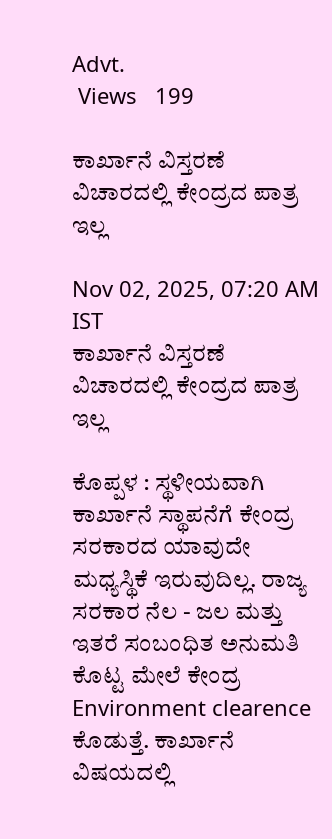Advt.
 Views   199

ಕಾರ್ಖಾನೆ ವಿಸ್ತರಣೆ ವಿಚಾರದಲ್ಲಿ ಕೇಂದ್ರದ ಪಾತ್ರ ಇಲ್ಲ

Nov 02, 2025, 07:20 AM IST
ಕಾರ್ಖಾನೆ ವಿಸ್ತರಣೆ ವಿಚಾರದಲ್ಲಿ ಕೇಂದ್ರದ ಪಾತ್ರ ಇಲ್ಲ

ಕೊಪ್ಪಳ : ಸ್ಥಳೀಯವಾಗಿ ಕಾರ್ಖಾನೆ ಸ್ಥಾಪನೆಗೆ ಕೇಂದ್ರ ಸರಕಾರದ ಯಾವುದೇ ಮಧ್ಯಸ್ಥಿಕೆ ಇರುವುದಿಲ್ಲ. ರಾಜ್ಯ ಸರಕಾರ ನೆಲ - ಜಲ ಮತ್ತು ಇತರೆ ಸಂಬಂಧಿತ ಅನುಮತಿ ಕೊಟ್ಟ ಮೇಲೆ ಕೇಂದ್ರ Environment clearence ಕೊಡುತ್ತೆ. ಕಾರ್ಖಾನೆ ವಿಷಯದಲ್ಲಿ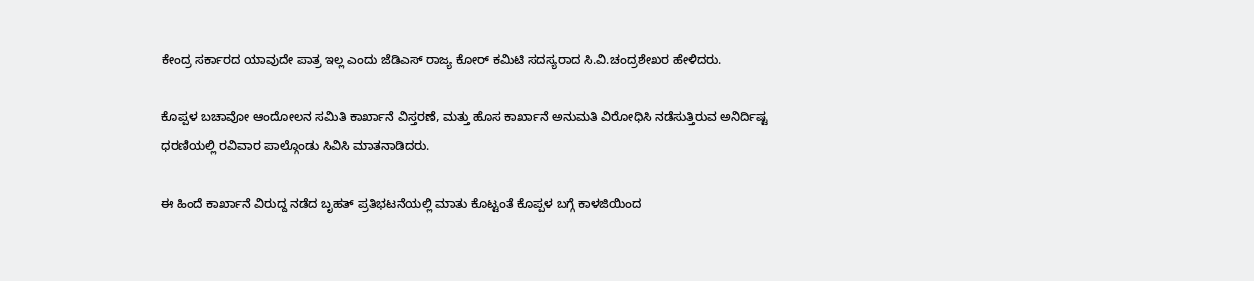ಕೇಂದ್ರ ಸರ್ಕಾರದ ಯಾವುದೇ ಪಾತ್ರ ಇಲ್ಲ ಎಂದು ಜೆಡಿಎಸ್ ರಾಜ್ಯ ಕೋರ್ ಕಮಿಟಿ ಸದಸ್ಯರಾದ ಸಿ.ವಿ.ಚಂದ್ರಶೇಖರ ಹೇಳಿದರು.

ಕೊಪ್ಪಳ ಬಚಾವೋ ಆಂದೋಲನ ಸಮಿತಿ ಕಾರ್ಖಾನೆ ವಿಸ್ತರಣೆ, ಮತ್ತು ಹೊಸ ಕಾರ್ಖಾನೆ ಅನುಮತಿ ವಿರೋಧಿಸಿ ನಡೆಸುತ್ತಿರುವ ಅನಿರ್ದಿಷ್ಟ ಧರಣಿಯಲ್ಲಿ ರವಿವಾರ ಪಾಲ್ಗೊಂಡು ಸಿವಿಸಿ ಮಾತನಾಡಿದರು.

ಈ ಹಿಂದೆ ಕಾರ್ಖಾನೆ ವಿರುದ್ದ ನಡೆದ ಬೃಹತ್ ಪ್ರತಿಭಟನೆಯಲ್ಲಿ ಮಾತು ಕೊಟ್ಟಂತೆ ಕೊಪ್ಪಳ ಬಗ್ಗೆ ಕಾಳಜಿಯಿಂದ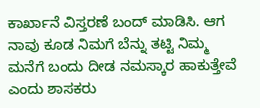ಕಾರ್ಖಾನೆ ವಿಸ್ತರಣೆ ಬಂದ್ ಮಾಡಿಸಿ. ಆಗ ನಾವು ಕೂಡ ನಿಮಗೆ ಬೆನ್ನು ತಟ್ಟಿ ನಿಮ್ಮ ಮನೆಗೆ ಬಂದು ದೀಡ ನಮಸ್ಕಾರ ಹಾಕುತ್ತೇವೆ ಎಂದು ಶಾಸಕರು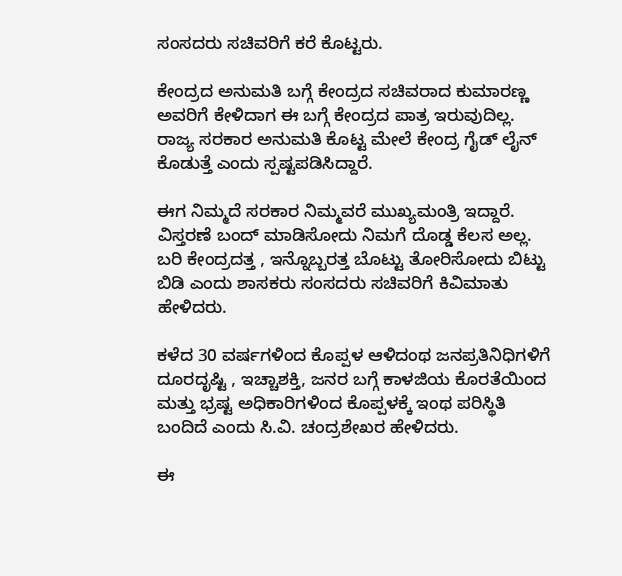ಸಂಸದರು ಸಚಿವರಿಗೆ ಕರೆ ಕೊಟ್ಟರು.

ಕೇಂದ್ರದ ಅನುಮತಿ ಬಗ್ಗೆ ಕೇಂದ್ರದ ಸಚಿವರಾದ ಕುಮಾರಣ್ಣ ಅವರಿಗೆ ಕೇಳಿದಾಗ ಈ ಬಗ್ಗೆ ಕೇಂದ್ರದ ಪಾತ್ರ ಇರುವುದಿಲ್ಲ. ರಾಜ್ಯ ಸರಕಾರ ಅನುಮತಿ ಕೊಟ್ಟ ಮೇಲೆ ಕೇಂದ್ರ ಗೈಡ್ ಲೈನ್ ಕೊಡುತ್ತೆ ಎಂದು ಸ್ಪಷ್ಟಪಡಿಸಿದ್ದಾರೆ.

ಈಗ ನಿಮ್ಮದೆ ಸರಕಾರ ನಿಮ್ಮವರೆ ಮುಖ್ಯಮಂತ್ರಿ ಇದ್ದಾರೆ. ವಿಸ್ತರಣೆ ಬಂದ್ ಮಾಡಿಸೋದು ನಿಮಗೆ ದೊಡ್ಡ ಕೆಲಸ ಅಲ್ಲ. ಬರಿ ಕೇಂದ್ರದತ್ತ , ಇನ್ನೊಬ್ಬರತ್ತ ಬೊಟ್ಟು ತೋರಿಸೋದು ಬಿಟ್ಟು ಬಿಡಿ ಎಂದು ಶಾಸಕರು ಸಂಸದರು ಸಚಿವರಿಗೆ ಕಿವಿಮಾತು ಹೇಳಿದರು.

ಕಳೆದ 30 ವರ್ಷಗಳಿಂದ ಕೊಪ್ಪಳ ಆಳಿದಂಥ ಜನಪ್ರತಿನಿಧಿಗಳಿಗೆ ದೂರದೃಷ್ಟಿ , ಇಚ್ಚಾಶಕ್ತಿ, ಜನರ ಬಗ್ಗೆ ಕಾಳಜಿಯ ಕೊರತೆಯಿಂದ ಮತ್ತು ಭ್ರಷ್ಟ ಅಧಿಕಾರಿಗಳಿಂದ ಕೊಪ್ಪಳಕ್ಕೆ ಇಂಥ ಪರಿಸ್ಥಿತಿ ಬಂದಿದೆ ಎಂದು ಸಿ.ವಿ. ಚಂದ್ರಶೇಖರ ಹೇಳಿದರು.

ಈ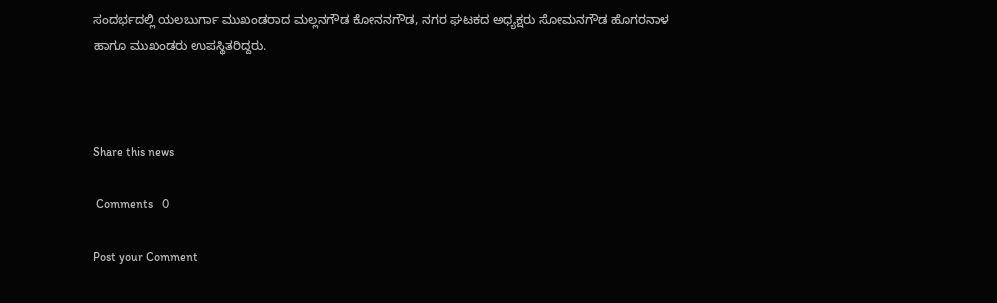ಸಂದರ್ಭದಲ್ಲಿ ಯಲಬುರ್ಗಾ ಮುಖಂಡರಾದ ಮಲ್ಲನಗೌಡ ಕೋನನಗೌಡ, ನಗರ ಘಟಕದ ಅಧ್ಯಕ್ಷರು ಸೋಮನಗೌಡ ಹೊಗರನಾಳ ಹಾಗೂ ಮುಖಂಡರು ಉಪಸ್ಥಿತರಿದ್ದರು.



Share this news

 Comments   0

Post your Comment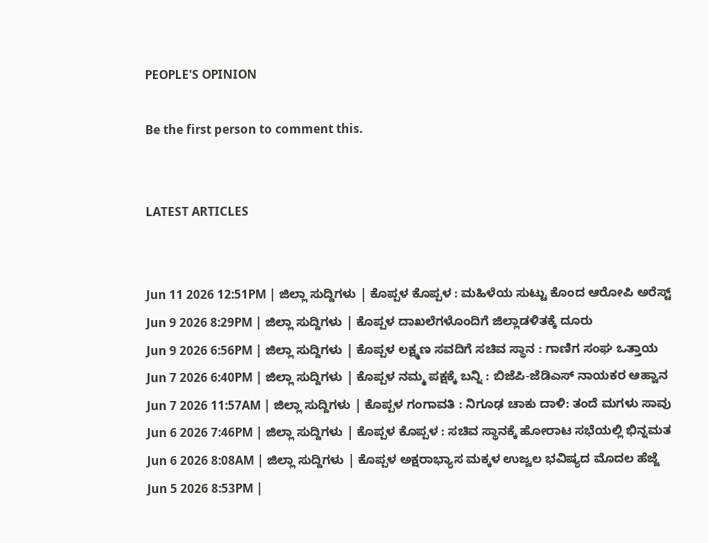PEOPLE'S OPINION

Be the first person to comment this.


LATEST ARTICLES


Jun 11 2026 12:51PM | ಜಿಲ್ಲಾ ಸುದ್ದಿಗಳು | ಕೊಪ್ಪಳ ಕೊಪ್ಪಳ : ಮಹಿಳೆಯ ಸುಟ್ಟು ಕೊಂದ ಆರೋಪಿ ಅರೆಸ್ಟ್
Jun 9 2026 8:29PM | ಜಿಲ್ಲಾ ಸುದ್ದಿಗಳು | ಕೊಪ್ಪಳ ದಾಖಲೆಗಳೊಂದಿಗೆ ಜಿಲ್ಲಾಡಳಿತಕ್ಕೆ ದೂರು
Jun 9 2026 6:56PM | ಜಿಲ್ಲಾ ಸುದ್ದಿಗಳು | ಕೊಪ್ಪಳ ಲಕ್ಷ್ಮಣ ಸವದಿಗೆ ಸಚಿವ ಸ್ಥಾನ : ಗಾಣಿಗ ಸಂಘ ಒತ್ತಾಯ
Jun 7 2026 6:40PM | ಜಿಲ್ಲಾ ಸುದ್ದಿಗಳು | ಕೊಪ್ಪಳ ನಮ್ಮ ಪಕ್ಷಕ್ಕೆ ಬನ್ನಿ : ಬಿಜೆಪಿ-ಜೆಡಿಎಸ್ ನಾಯಕರ ಆಹ್ವಾನ
Jun 7 2026 11:57AM | ಜಿಲ್ಲಾ ಸುದ್ದಿಗಳು | ಕೊಪ್ಪಳ ಗಂಗಾವತಿ : ನಿಗೂಢ ಚಾಕು ದಾಳಿ: ತಂದೆ ಮಗಳು ಸಾವು
Jun 6 2026 7:46PM | ಜಿಲ್ಲಾ ಸುದ್ದಿಗಳು | ಕೊಪ್ಪಳ ಕೊಪ್ಪಳ : ಸಚಿವ ಸ್ಥಾನಕ್ಕೆ ಹೋರಾಟ ಸಭೆಯಲ್ಲಿ ಭಿನ್ನಮತ
Jun 6 2026 8:08AM | ಜಿಲ್ಲಾ ಸುದ್ದಿಗಳು | ಕೊಪ್ಪಳ ಅಕ್ಷರಾಭ್ಯಾಸ ಮಕ್ಕಳ ಉಜ್ವಲ ಭವಿಷ್ಯದ ಮೊದಲ ಹೆಜ್ಜೆ
Jun 5 2026 8:53PM |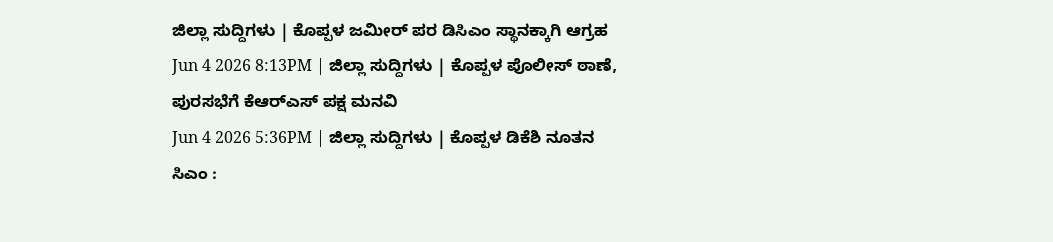ಜಿಲ್ಲಾ ಸುದ್ದಿಗಳು | ಕೊಪ್ಪಳ ಜಮೀರ್ ಪರ ಡಿಸಿಎಂ ಸ್ಥಾನಕ್ಕಾಗಿ ಆಗ್ರಹ
Jun 4 2026 8:13PM | ಜಿಲ್ಲಾ ಸುದ್ದಿಗಳು | ಕೊಪ್ಪಳ ಪೊಲೀಸ್ ಠಾಣೆ, ಪುರಸಭೆಗೆ ಕೆಆರ್‌ಎಸ್ ಪಕ್ಷ ಮನವಿ
Jun 4 2026 5:36PM | ಜಿಲ್ಲಾ ಸುದ್ದಿಗಳು | ಕೊಪ್ಪಳ ಡಿಕೆಶಿ ನೂತನ ಸಿಎಂ :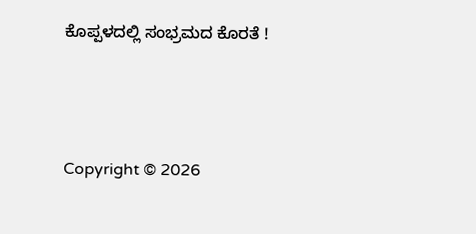ಕೊಪ್ಪಳದಲ್ಲಿ ಸಂಭ್ರಮದ ಕೊರತೆ !




Copyright © 2026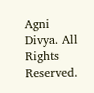Agni Divya. All Rights Reserved.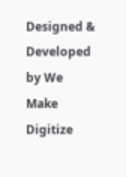Designed & Developed by We Make Digitize